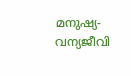മനുഷ്യ- വന്യജീവി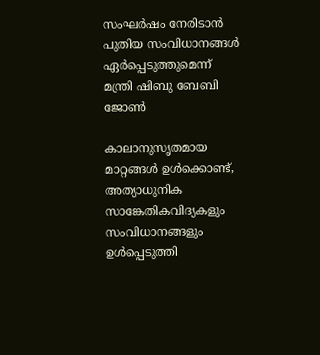സംഘർഷം നേരിടാൻ പുതിയ സംവിധാനങ്ങൾ ഏർപ്പെടുത്തുമെന്ന് മന്ത്രി ഷിബു ബേബി ജോൺ

കാലാനുസൃതമായ മാറ്റങ്ങൾ ഉൾക്കൊണ്ട്, അത്യാധുനിക സാങ്കേതികവിദ്യകളും സംവിധാനങ്ങളും ഉൾപ്പെടുത്തി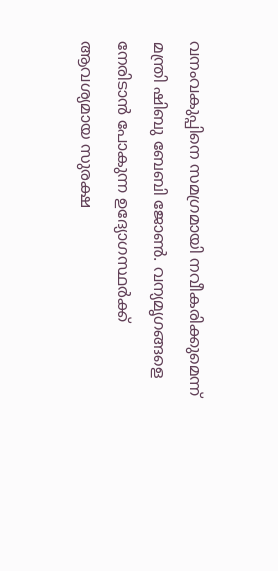വനംവകുപ്പിനെ സമഗ്രമായി നവീകരിക്കുമെന്ന് മന്ത്രി ഷിബു ബേബി ജോൺ. വന്യമൃഗങ്ങളെ നേരിടാൻ പോകുന്ന ഉദ്യോഗസ്ഥർക്ക് ആവശ്യമായ സുരക്ഷ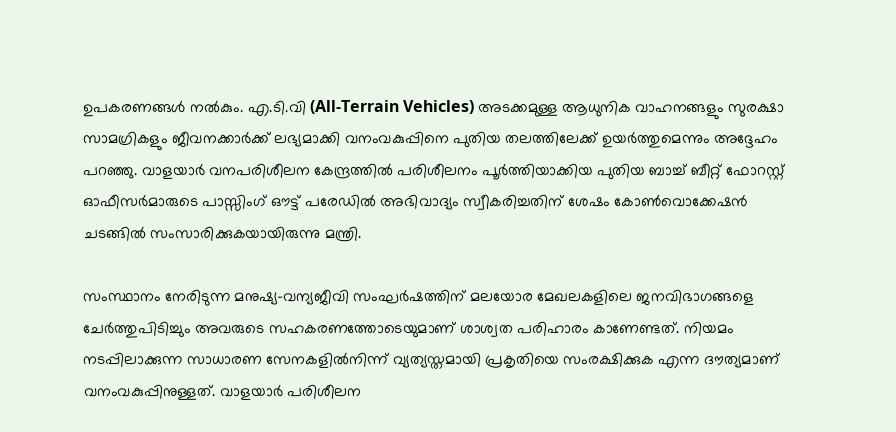ഉപകരണങ്ങൾ നൽകും. എ.ടി.വി (All-Terrain Vehicles) അടക്കമുള്ള ആധുനിക വാഹനങ്ങളും സുരക്ഷാ സാമഗ്രികളും ജീവനക്കാർക്ക് ലഭ്യമാക്കി വനംവകുപ്പിനെ പുതിയ തലത്തിലേക്ക് ഉയർത്തുമെന്നും അദ്ദേഹം പറഞ്ഞു. വാളയാർ വനപരിശീലന കേന്ദ്രത്തിൽ പരിശീലനം പൂർത്തിയാക്കിയ പുതിയ ബാച്ച് ബീറ്റ് ഫോറസ്റ്റ് ഓഫീസർമാരുടെ പാസ്സിംഗ് ഔട്ട് പരേഡിൽ അഭിവാദ്യം സ്വീകരിച്ചതിന് ശേഷം കോൺവൊക്കേഷൻ ചടങ്ങിൽ സംസാരിക്കുകയായിരുന്നു മന്ത്രി.

സംസ്ഥാനം നേരിടുന്ന മനുഷ്യ-വന്യജീവി സംഘർഷത്തിന് മലയോര മേഖലകളിലെ ജനവിഭാഗങ്ങളെ ചേർത്തുപിടിച്ചും അവരുടെ സഹകരണത്തോടെയുമാണ് ശാശ്വത പരിഹാരം കാണേണ്ടത്. നിയമം നടപ്പിലാക്കുന്ന സാധാരണ സേനകളിൽനിന്ന് വ്യത്യസ്തമായി പ്രകൃതിയെ സംരക്ഷിക്കുക എന്ന ദൗത്യമാണ് വനംവകുപ്പിനുള്ളത്. വാളയാർ പരിശീലന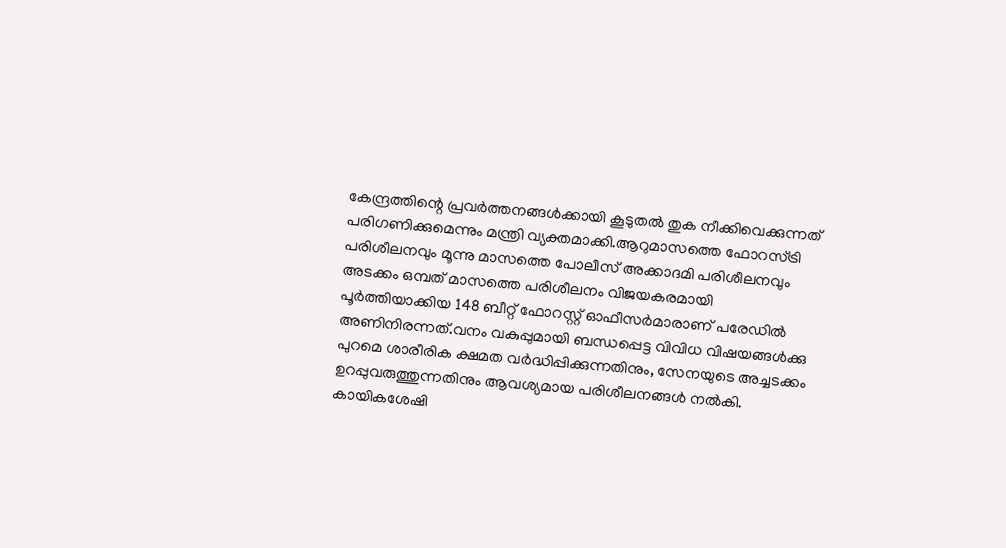കേന്ദ്രത്തിന്റെ പ്രവർത്തനങ്ങൾക്കായി കൂടുതൽ തുക നീക്കിവെക്കുന്നത് പരിഗണിക്കുമെന്നും മന്ത്രി വ്യക്തമാക്കി.ആറുമാസത്തെ ഫോറസ്ട്രി പരിശീലനവും മൂന്നു മാസത്തെ പോലീസ് അക്കാദമി പരിശീലനവും അടക്കം ഒമ്പത് മാസത്തെ പരിശീലനം വിജയകരമായി പൂർത്തിയാക്കിയ 148 ബീറ്റ് ഫോറസ്റ്റ് ഓഫീസർമാരാണ് പരേഡിൽ അണിനിരന്നത്.വനം വകുപ്പുമായി ബന്ധപ്പെട്ട വിവിധ വിഷയങ്ങൾക്കു പുറമെ ശാരീരിക ക്ഷമത വർദ്ധിപ്പിക്കുന്നതിനും, സേനയുടെ അച്ചടക്കം ഉറപ്പുവരുത്തുന്നതിനും ആവശ്യമായ പരിശീലനങ്ങൾ നൽകി. കായികശേഷി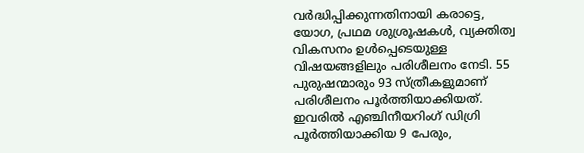വർദ്ധിപ്പിക്കുന്നതിനായി കരാട്ടെ, യോഗ, പ്രഥമ ശുശ്രൂഷകൾ, വ്യക്തിത്വ വികസനം ഉൾപ്പെടെയുള്ള വിഷയങ്ങളിലും പരിശീലനം നേടി. 55 പുരുഷന്മാരും 93 സ്ത്രീകളുമാണ് പരിശീലനം പൂർത്തിയാക്കിയത്. ഇവരിൽ എഞ്ചിനീയറിംഗ് ഡിഗ്രി പൂർത്തിയാക്കിയ 9 പേരും,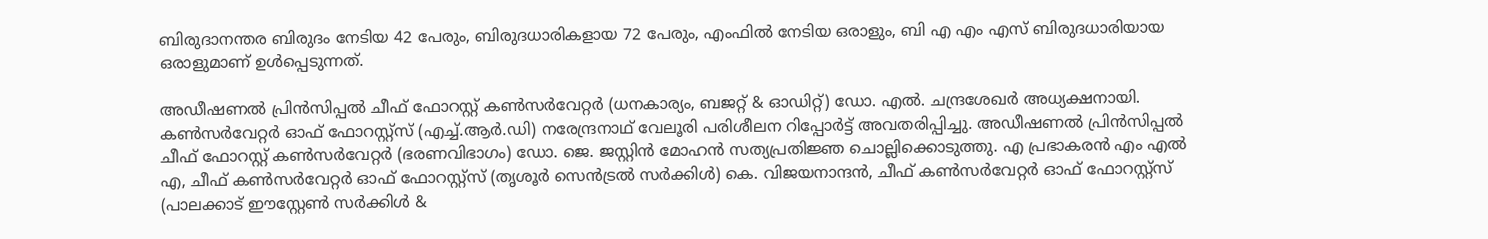ബിരുദാനന്തര ബിരുദം നേടിയ 42 പേരും, ബിരുദധാരികളായ 72 പേരും, എംഫിൽ നേടിയ ഒരാളും, ബി എ എം എസ് ബിരുദധാരിയായ ഒരാളുമാണ് ഉൾപ്പെടുന്നത്.

അഡീഷണൽ പ്രിൻസിപ്പൽ ചീഫ് ഫോറസ്റ്റ് കൺസർവേറ്റർ (ധനകാര്യം, ബജറ്റ് & ഓഡിറ്റ്) ഡോ. എൽ. ചന്ദ്രശേഖർ അധ്യക്ഷനായി. കൺസർവേറ്റർ ഓഫ് ഫോറസ്റ്റ്സ് (എച്ച്.ആർ.ഡി) നരേന്ദ്രനാഥ് വേലൂരി പരിശീലന റിപ്പോർട്ട് അവതരിപ്പിച്ചു. അഡീഷണൽ പ്രിൻസിപ്പൽ ചീഫ് ഫോറസ്റ്റ് കൺസർവേറ്റർ (ഭരണവിഭാഗം) ഡോ. ജെ. ജസ്റ്റിൻ മോഹൻ സത്യപ്രതിജ്ഞ ചൊല്ലിക്കൊടുത്തു. എ പ്രഭാകരൻ എം എൽ എ, ചീഫ് കൺസർവേറ്റർ ഓഫ് ഫോറസ്റ്റ്സ് (തൃശൂർ സെൻട്രൽ സർക്കിൾ) കെ. വിജയനാന്ദൻ, ചീഫ് കൺസർവേറ്റർ ഓഫ് ഫോറസ്റ്റ്സ് (പാലക്കാട് ഈസ്റ്റേൺ സർക്കിൾ &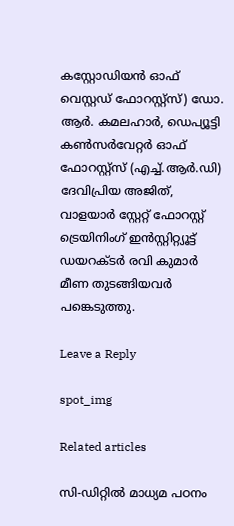കസ്റ്റോഡിയൻ ഓഫ് വെസ്റ്റഡ് ഫോറസ്റ്റ്സ്) ഡോ. ആർ. കമലഹാർ, ഡെപ്യൂട്ടി കൺസർവേറ്റർ ഓഫ് ഫോറസ്റ്റ്സ് (എച്ച്.ആർ.ഡി) ദേവിപ്രിയ അജിത്, വാളയാർ സ്റ്റേറ്റ് ഫോറസ്റ്റ് ട്രെയിനിംഗ് ഇൻസ്റ്റിറ്റ്യൂട്ട് ഡയറക്ടർ രവി കുമാർ മീണ തുടങ്ങിയവർ പങ്കെടുത്തു.

Leave a Reply

spot_img

Related articles

സി-ഡിറ്റിൽ മാധ്യമ പഠനം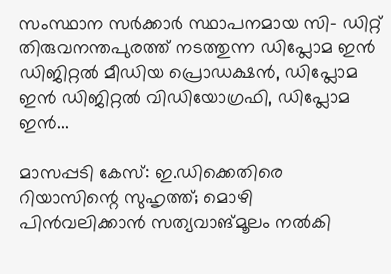സംസ്ഥാന സർക്കാർ സ്ഥാപനമായ സി- ഡിറ്റ് തിരുവനന്തപുരത്ത് നടത്തുന്ന ഡിപ്ലോമ ഇൻ ഡിജിറ്റൽ മീഡിയ പ്രൊഡക്ഷൻ, ഡിപ്ലോമ ഇൻ ഡിജിറ്റൽ വിഡിയോഗ്രഫി, ഡിപ്ലോമ ഇൻ...

മാസപ്പടി കേസ്: ഇ.ഡിക്കെതിരെ റിയാസിന്റെ സുഹൃത്ത്; മൊഴി പിൻവലിക്കാൻ സത്യവാങ്മൂലം നൽകി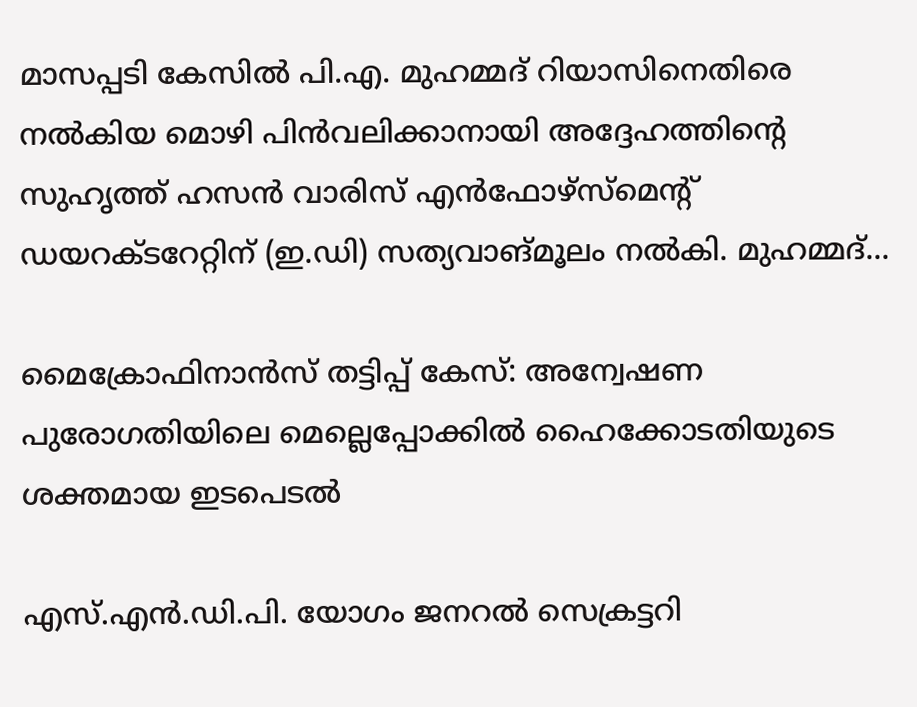മാസപ്പടി കേസിൽ പി.എ. മുഹമ്മദ് റിയാസിനെതിരെ നൽകിയ മൊഴി പിൻവലിക്കാനായി അദ്ദേഹത്തിന്റെ സുഹൃത്ത് ഹസൻ വാരിസ് എൻഫോഴ്സ്മെന്റ് ഡയറക്ടറേറ്റിന് (ഇ.ഡി) സത്യവാങ്മൂലം നൽകി. മുഹമ്മദ്...

മൈക്രോഫിനാൻസ് തട്ടിപ്പ് കേസ്: അന്വേഷണ പുരോഗതിയിലെ മെല്ലെപ്പോക്കിൽ ഹൈക്കോടതിയുടെ ശക്തമായ ഇടപെടൽ

എസ്.എൻ.ഡി.പി. യോഗം ജനറൽ സെക്രട്ടറി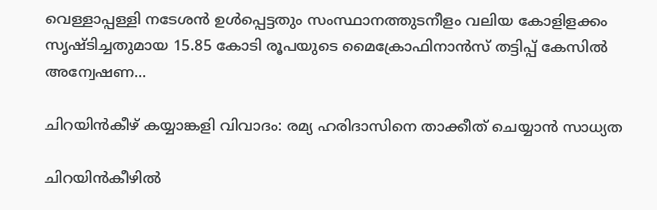വെള്ളാപ്പള്ളി നടേശൻ ഉൾപ്പെട്ടതും സംസ്ഥാനത്തുടനീളം വലിയ കോളിളക്കം സൃഷ്ടിച്ചതുമായ 15.85 കോടി രൂപയുടെ മൈക്രോഫിനാൻസ് തട്ടിപ്പ് കേസിൽ അന്വേഷണ...

ചിറയിൻകീഴ് കയ്യാങ്കളി വിവാദം: രമ്യ ഹരിദാസിനെ താക്കീത് ചെയ്യാൻ സാധ്യത

ചിറയിൻകീഴിൽ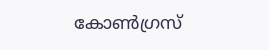കോൺഗ്രസ്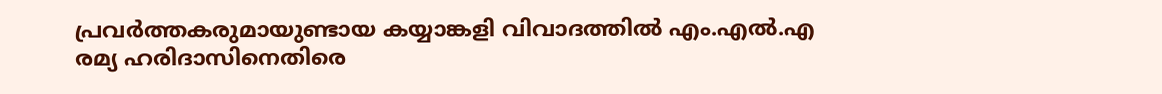പ്രവർത്തകരുമായുണ്ടായ കയ്യാങ്കളി വിവാദത്തിൽ എം.എൽ.എ രമ്യ ഹരിദാസിനെതിരെ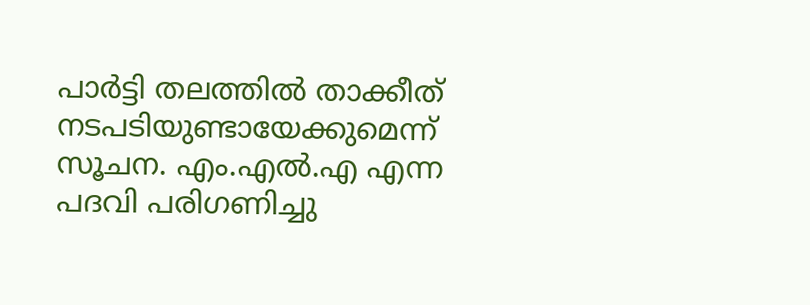പാർട്ടി തലത്തിൽ താക്കീത് നടപടിയുണ്ടായേക്കുമെന്ന് സൂചന. എം.എൽ.എ എന്ന പദവി പരിഗണിച്ചു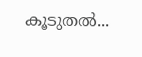കൂടുതൽ...